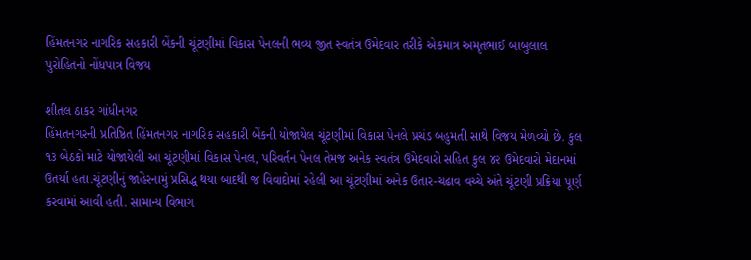હિંમતનગર નાગરિક સહકારી બેંકની ચૂંટણીમાં વિકાસ પેનલની ભવ્ય જીત સ્વતંત્ર ઉમેદવાર તરીકે એકમાત્ર અમૃતભાઈ બાબુલાલ પુરોહિતનો નોંધપાત્ર વિજય

શીતલ ઠાકર ગાંધીનગર
હિંમતનગરની પ્રતિષ્ઠિત હિંમતનગર નાગરિક સહકારી બેંકની યોજાયેલ ચૂંટણીમાં વિકાસ પેનલે પ્રચંડ બહુમતી સાથે વિજય મેળવ્યો છે. કુલ ૧૩ બેઠકો માટે યોજાયેલી આ ચૂંટણીમાં વિકાસ પેનલ, પરિવર્તન પેનલ તેમજ અનેક સ્વતંત્ર ઉમેદવારો સહિત કુલ ૪૨ ઉમેદવારો મેદાનમાં ઉતર્યા હતા.ચૂંટણીનું જાહેરનામું પ્રસિદ્ધ થયા બાદથી જ વિવાદોમાં રહેલી આ ચૂંટણીમાં અનેક ઉતાર-ચઢાવ વચ્ચે અંતે ચૂંટણી પ્રક્રિયા પૂર્ણ કરવામાં આવી હતી. સામાન્ય વિભાગ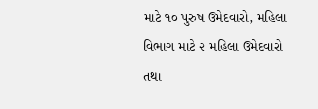માટે ૧૦ પુરુષ ઉમેદવારો, મહિલા વિભાગ માટે ૨ મહિલા ઉમેદવારો તથા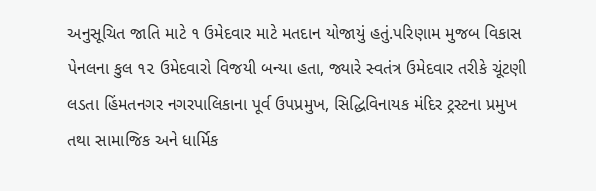અનુસૂચિત જાતિ માટે ૧ ઉમેદવાર માટે મતદાન યોજાયું હતું.પરિણામ મુજબ વિકાસ પેનલના કુલ ૧૨ ઉમેદવારો વિજયી બન્યા હતા, જ્યારે સ્વતંત્ર ઉમેદવાર તરીકે ચૂંટણી લડતા હિંમતનગર નગરપાલિકાના પૂર્વ ઉપપ્રમુખ, સિદ્ધિવિનાયક મંદિર ટ્રસ્ટના પ્રમુખ તથા સામાજિક અને ધાર્મિક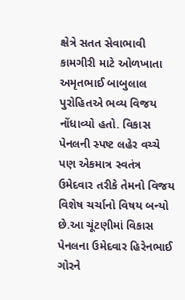ક્ષેત્રે સતત સેવાભાવી કામગીરી માટે ઓળખાતા અમૃતભાઈ બાબુલાલ પુરોહિતએ ભવ્ય વિજય નોંધાવ્યો હતો. વિકાસ પેનલની સ્પષ્ટ લહેર વચ્ચે પણ એકમાત્ર સ્વતંત્ર ઉમેદવાર તરીકે તેમનો વિજય વિશેષ ચર્ચાનો વિષય બન્યો છે.આ ચૂંટણીમાં વિકાસ પેનલના ઉમેદવાર હિરેનભાઈ ગોરને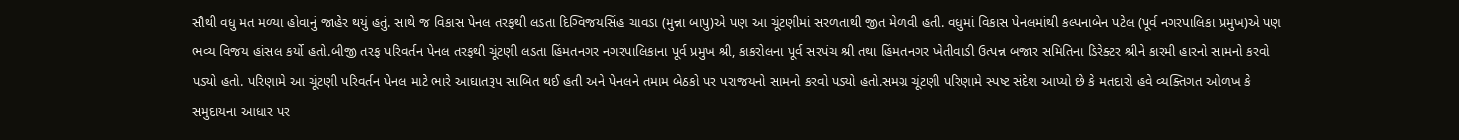સૌથી વધુ મત મળ્યા હોવાનું જાહેર થયું હતું. સાથે જ વિકાસ પેનલ તરફથી લડતા દિગ્વિજયસિંહ ચાવડા (મુન્ના બાપુ)એ પણ આ ચૂંટણીમાં સરળતાથી જીત મેળવી હતી. વધુમાં વિકાસ પેનલમાંથી કલ્પનાબેન પટેલ (પૂર્વ નગરપાલિકા પ્રમુખ)એ પણ ભવ્ય વિજય હાંસલ કર્યો હતો.બીજી તરફ પરિવર્તન પેનલ તરફથી ચૂંટણી લડતા હિંમતનગર નગરપાલિકાના પૂર્વ પ્રમુખ શ્રી, કાકરોલના પૂર્વ સરપંચ શ્રી તથા હિંમતનગર ખેતીવાડી ઉત્પન્ન બજાર સમિતિના ડિરેક્ટર શ્રીને કારમી હારનો સામનો કરવો પડ્યો હતો. પરિણામે આ ચૂંટણી પરિવર્તન પેનલ માટે ભારે આઘાતરૂપ સાબિત થઈ હતી અને પેનલને તમામ બેઠકો પર પરાજયનો સામનો કરવો પડ્યો હતો.સમગ્ર ચૂંટણી પરિણામે સ્પષ્ટ સંદેશ આપ્યો છે કે મતદારો હવે વ્યક્તિગત ઓળખ કે સમુદાયના આધાર પર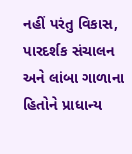નહીં પરંતુ વિકાસ, પારદર્શક સંચાલન અને લાંબા ગાળાના હિતોને પ્રાધાન્ય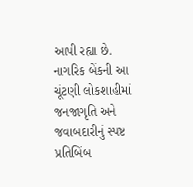આપી રહ્યા છે. નાગરિક બેંકની આ ચૂંટણી લોકશાહીમાં જનજાગૃતિ અને જવાબદારીનું સ્પષ્ટ પ્રતિબિંબ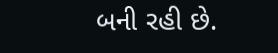બની રહી છે.